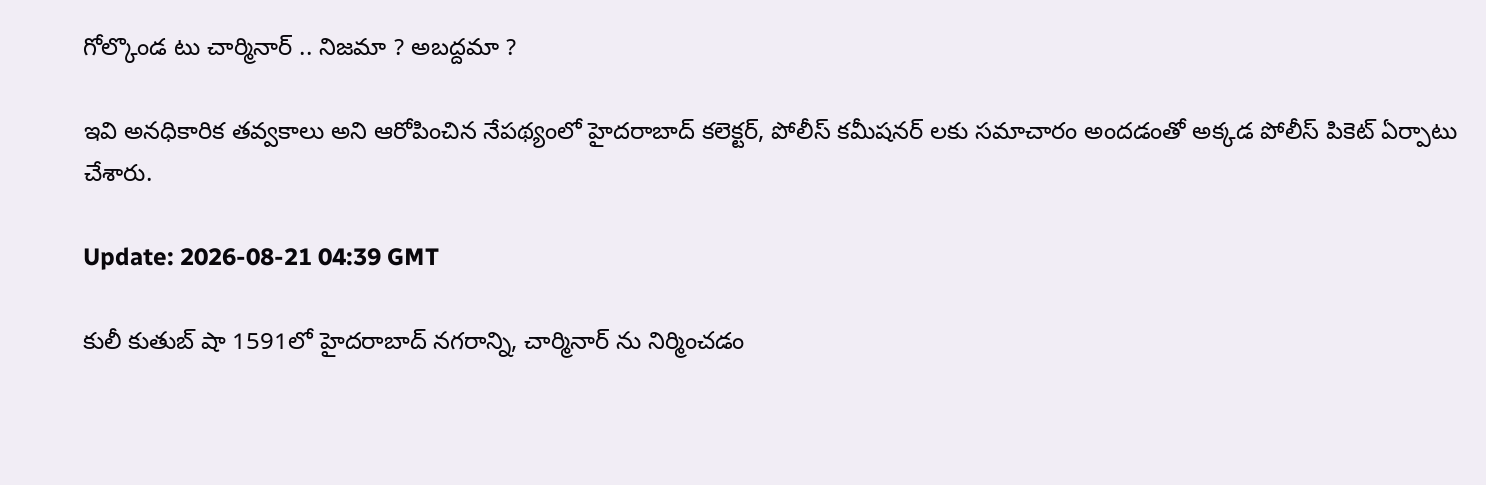గోల్కొండ టు చార్మినార్ .. నిజమా ? అబద్దమా ?

ఇవి అనధికారిక తవ్వకాలు అని ఆరోపించిన నేపథ్యంలో హైదరాబాద్ కలెక్టర్, పోలీస్ కమీషనర్ లకు సమాచారం అందడంతో అక్కడ పోలీస్ పికెట్ ఏర్పాటు చేశారు.

Update: 2026-08-21 04:39 GMT

కులీ కుతుబ్ షా 1591లో హైదరాబాద్ నగరాన్ని, చార్మినార్ ను నిర్మించడం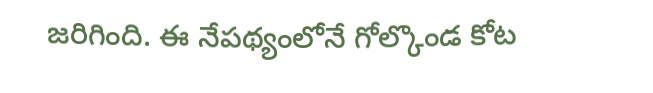జరిగింది. ఈ నేపథ్యంలోనే గోల్కొండ కోట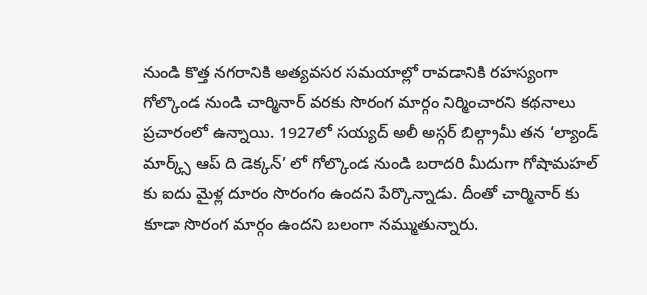నుండి కొత్త నగరానికి అత్యవసర సమయాల్లో రావడానికి రహస్యంగా గోల్కొండ నుండి చార్మినార్ వరకు సొరంగ మార్గం నిర్మించారని కథనాలు ప్రచారంలో ఉన్నాయి. 1927లో సయ్యద్ అలీ అస్గర్ బిల్గ్రామీ తన ‘ల్యాండ్ మార్క్స్ ఆప్ ది డెక్కన్’ లో గోల్కొండ నుండి బరాదరి మీదుగా గోషామహల్ కు ఐదు మైళ్ల దూరం సొరంగం ఉందని పేర్కొన్నాడు. దీంతో చార్మినార్ కు కూడా సొరంగ మార్గం ఉందని బలంగా నమ్ముతున్నారు.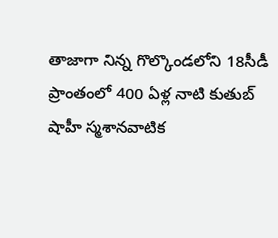తాజాగా నిన్న గొల్కొండలోని 18సీడీ ప్రాంతంలో 400 ఏళ్ల నాటి కుతుబ్ షాహీ స్మశానవాటిక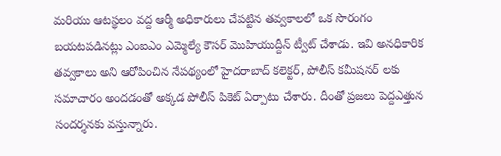మరియు ఆటస్థలం వద్ద ఆర్మీ అధికారులు చేపట్టిన తవ్వకాలలో ఒక సొరంగం బయటపడినట్లు ఎంఐఎం ఎమ్మెల్యే కౌసర్ మొహియుద్దీన్ ట్వీట్ చేశాడు. ఇవి అనధికారిక తవ్వకాలు అని ఆరోపించిన నేపథ్యంలో హైదరాబాద్ కలెక్టర్, పోలీస్ కమీషనర్ లకు సమాచారం అందడంతో అక్కడ పోలీస్ పికెట్ ఏర్పాటు చేశారు. దీంతో ప్రజలు పెద్దఎత్తున సందర్శనకు వస్తున్నారు.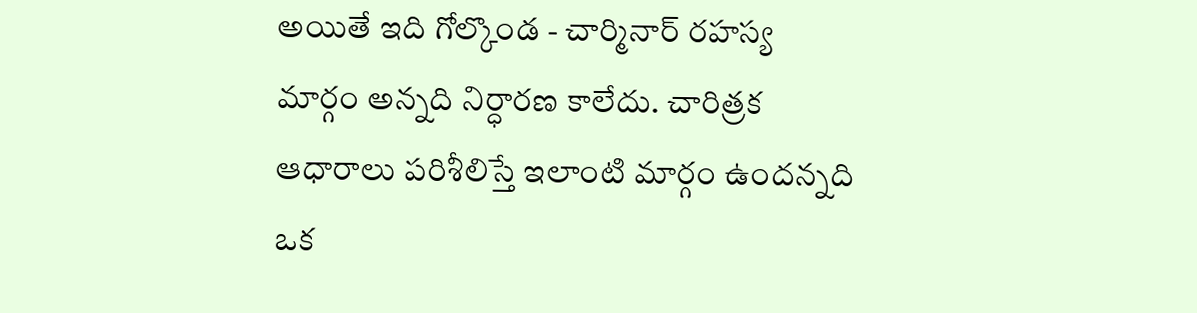అయితే ఇది గోల్కొండ - చార్మినార్ రహస్య మార్గం అన్నది నిర్ధారణ కాలేదు. చారిత్రక ఆధారాలు పరిశీలిస్తే ఇలాంటి మార్గం ఉందన్నది ఒక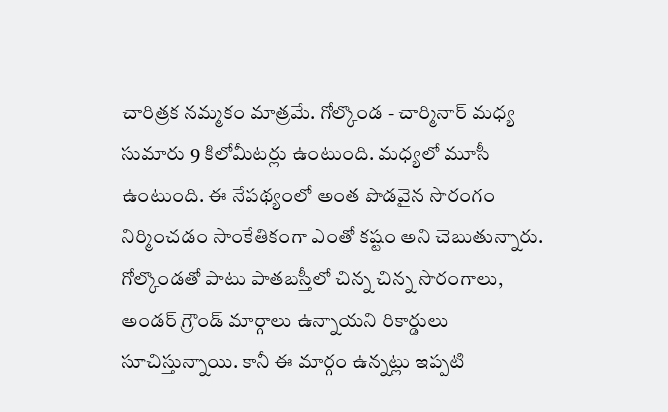చారిత్రక నమ్మకం మాత్రమే. గోల్కొండ - చార్మినార్ మధ్య సుమారు 9 కిలోమీటర్లు ఉంటుంది. మధ్యలో మూసీ ఉంటుంది. ఈ నేపథ్యంలో అంత పొడవైన సొరంగం నిర్మించడం సాంకేతికంగా ఎంతో కష్టం అని చెబుతున్నారు. గోల్కొండతో పాటు పాతబస్తీలో చిన్న చిన్న సొరంగాలు, అండర్ గ్రౌండ్ మార్గాలు ఉన్నాయని రికార్డులు సూచిస్తున్నాయి. కానీ ఈ మార్గం ఉన్నట్లు ఇప్పటి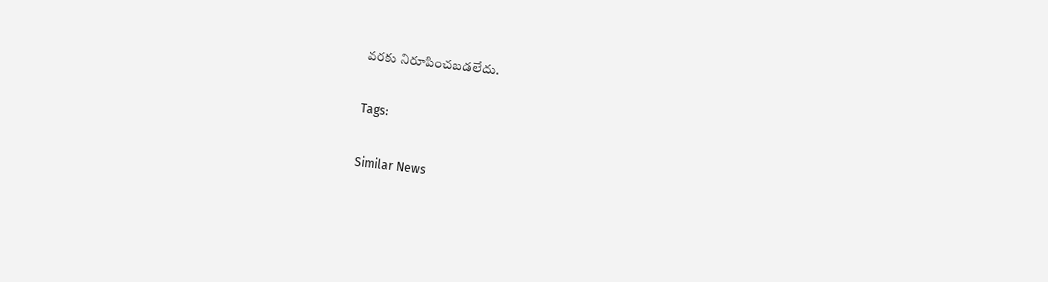వరకు నిరూపించబడలేదు.

Tags:

Similar News